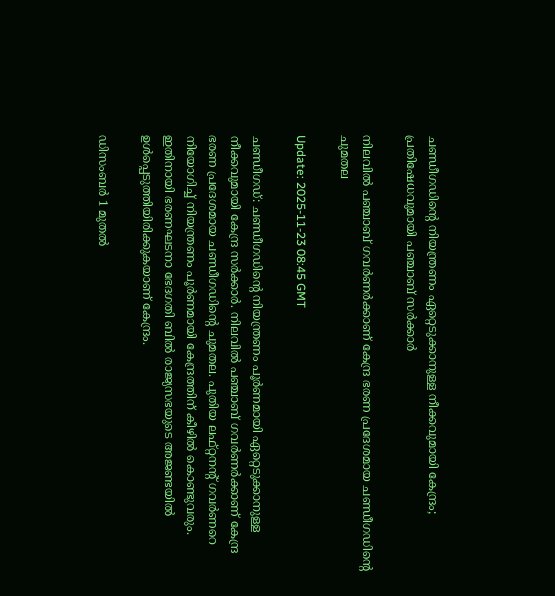ചണ്ഡീഗഡിന്റെ നിയന്ത്രണം ഏറ്റെടുക്കാനുള്ള നീക്കവുമായി കേന്ദ്രം; പ്രതിഷേധവുമായി പഞ്ചാബ് സർക്കാർ

നിലവിൽ പഞ്ചാബ് ഗവർണർക്കാണ് കേന്ദ്ര ഭരണ പ്രദേശമായ ചണ്ഡീഗഡിന്റെ ചുമതല

Update: 2025-11-23 08:45 GMT

ചണ്ഡീഗഡ്: ചണ്ഡീഗഡിന്റെ നിയന്ത്രണം പൂർണമായി ഏറ്റെടുക്കാനുള്ള നീക്കവുമായി കേന്ദ്ര സർക്കാർ. നിലവിൽ പഞ്ചാബ് ഗവർണർക്കാണ് കേന്ദ്ര ഭരണ പ്രദേശമായ ചണ്ഡീഗഡിന്റെ ചുമതല. പുതിയ ലഫ്റ്റനന്റ് ഗവർണറെ നിയോഗിച്ച് നിയന്ത്രണം പൂർണമായി കേന്ദ്രത്തിന് കീഴിൽ കൊണ്ടുവരും. ഇതിനായി ഭരണഘടനാ ഭേദഗതി ബിൽ രാജ്യസഭയുടെ അജണ്ടയിൽ ഉൾപ്പെടുത്തിയിരിക്കുകയാണ് കേന്ദ്രം.

ഡിസംബർ 1 മുതൽ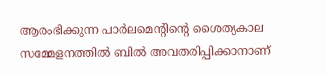ആരംഭിക്കുന്ന പാർലമെന്റിന്റെ ശൈത്യകാല സമ്മേളനത്തിൽ ബിൽ അവതരിപ്പിക്കാനാണ്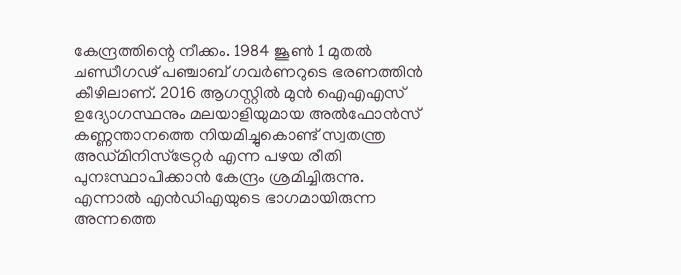കേന്ദ്രത്തിന്റെ നീക്കം. 1984 ജൂൺ 1 മുതൽ ചണ്ഡീഗഢ് പഞ്ചാബ് ഗവർണറുടെ ഭരണത്തിൻ കീഴിലാണ്. 2016 ആഗസ്റ്റിൽ മുൻ ഐഎഎസ് ഉദ്യോഗസ്ഥനും മലയാളിയുമായ അൽഫോൻസ് കണ്ണന്താനത്തെ നിയമിച്ചുകൊണ്ട് സ്വതന്ത്ര അഡ്മിനിസ്ട്രേറ്റർ എന്ന പഴയ രീതി പുനഃസ്ഥാപിക്കാൻ കേന്ദ്രം ശ്രമിച്ചിരുന്നു. എന്നാൽ എൻ‌ഡി‌എയുടെ ഭാഗമായിരുന്ന അന്നത്തെ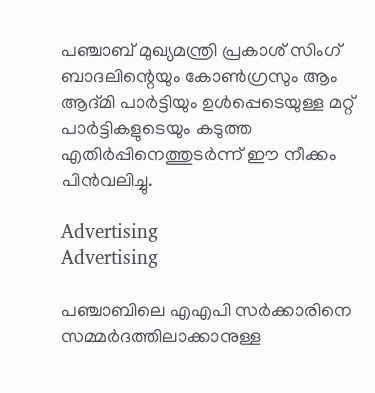പഞ്ചാബ് മുഖ്യമന്ത്രി പ്രകാശ് സിംഗ് ബാദലിന്റെയും കോൺഗ്രസും ആം ആദ്മി പാർട്ടിയും ഉൾപ്പെടെയുള്ള മറ്റ് പാർട്ടികളുടെയും കടുത്ത എതിർപ്പിനെത്തുടർന്ന് ഈ നീക്കം പിൻവലിച്ചു.

Advertising
Advertising

പഞ്ചാബിലെ എഎപി സർക്കാരിനെ സമ്മർദത്തിലാക്കാനുള്ള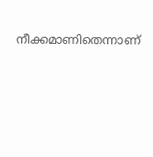നീക്കമാണിതെന്നാണ്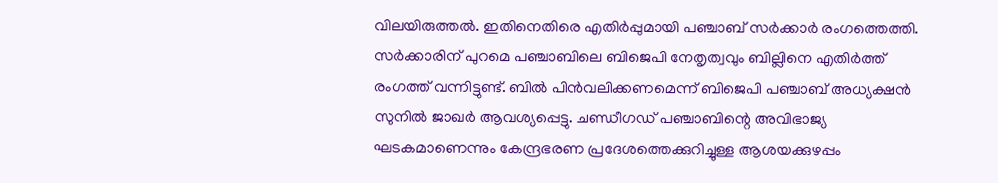വിലയിരുത്തൽ. ഇതിനെതിരെ എതിർപ്പുമായി പഞ്ചാബ് സർക്കാർ രംഗത്തെത്തി. സർക്കാരിന് പുറമെ പഞ്ചാബിലെ ബിജെപി നേതൃത്വവും ബില്ലിനെ എതിർത്ത് രംഗത്ത് വന്നിട്ടുണ്ട്. ബിൽ പിൻവലിക്കണമെന്ന് ബിജെപി പഞ്ചാബ് അധ്യക്ഷൻ സുനിൽ ജാഖർ ആവശ്യപ്പെട്ടു. ചണ്ഡീഗഡ് പഞ്ചാബിന്റെ അവിഭാജ്യ ഘടകമാണെന്നും കേന്ദ്രഭരണ പ്രദേശത്തെക്കുറിച്ചുള്ള ആശയക്കുഴപ്പം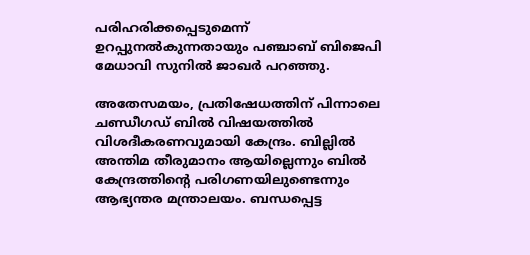പരിഹരിക്കപ്പെടുമെന്ന് ഉറപ്പുനൽകുന്നതായും പഞ്ചാബ് ബിജെപി മേധാവി സുനിൽ ജാഖർ പറഞ്ഞു.

അതേസമയം, പ്രതിഷേധത്തിന് പിന്നാലെ ചണ്ഡീഗഡ് ബിൽ വിഷയത്തിൽ വിശദീകരണവുമായി കേന്ദ്രം. ബില്ലിൽ അന്തിമ തീരുമാനം ആയില്ലെന്നും ബിൽ കേന്ദ്രത്തിന്റെ പരിഗണയിലുണ്ടെന്നും ആഭ്യന്തര മന്ത്രാലയം. ബന്ധപ്പെട്ട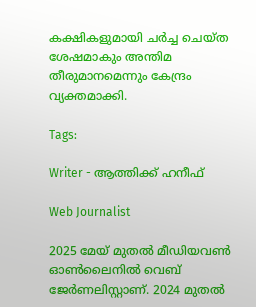കക്ഷികളുമായി ചർച്ച ചെയ്ത ശേഷമാകും അന്തിമ തീരുമാനമെന്നും കേന്ദ്രം വ്യക്തമാക്കി.

Tags:

Writer - ആത്തിക്ക് ഹനീഫ്

Web Journalist

2025 മേയ് മുതൽ മീഡിയവൺ ഓൺലൈനിൽ വെബ് ജേർണലിസ്റ്റാണ്. 2024 മുതൽ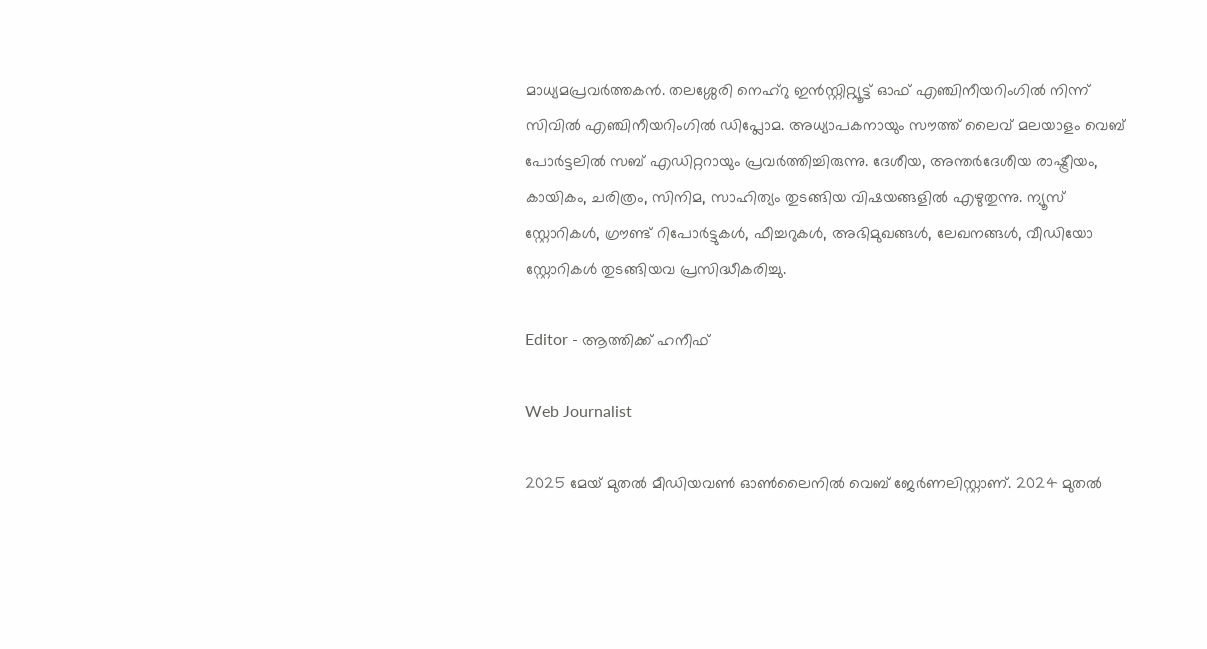മാധ്യമപ്രവർത്തകൻ. തലശ്ശേരി നെഹ്‌റു ഇൻസ്റ്റിറ്റ്യൂട്ട് ഓഫ് എഞ്ചിനീയറിംഗിൽ നിന്ന് സിവിൽ എഞ്ചിനീയറിംഗിൽ ഡിപ്ലോമ. അധ്യാപകനായും സൗത്ത് ലൈവ് മലയാളം വെബ് പോർട്ടലിൽ സബ് എഡിറ്ററായും പ്രവർത്തിച്ചിരുന്നു. ദേശീയ, അന്തർദേശീയ രാഷ്ട്രീയം, കായികം, ചരിത്രം, സിനിമ, സാഹിത്യം തുടങ്ങിയ വിഷയങ്ങളിൽ എഴുതുന്നു. ന്യൂസ് സ്റ്റോറികൾ, ഗ്രൗണ്ട് റിപോർട്ടുകൾ, ഫീച്ചറുകൾ, അഭിമുഖങ്ങൾ, ലേഖനങ്ങൾ, വീഡിയോ സ്റ്റോറികൾ തുടങ്ങിയവ പ്രസിദ്ധീകരിച്ചു.

Editor - ആത്തിക്ക് ഹനീഫ്

Web Journalist

2025 മേയ് മുതൽ മീഡിയവൺ ഓൺലൈനിൽ വെബ് ജേർണലിസ്റ്റാണ്. 2024 മുതൽ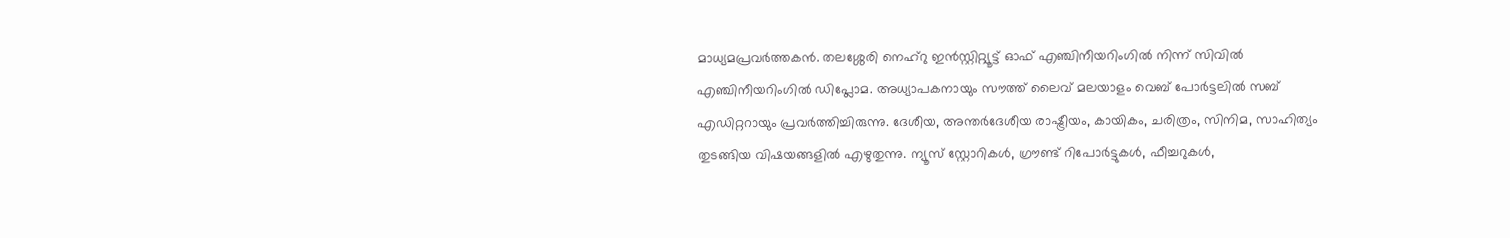മാധ്യമപ്രവർത്തകൻ. തലശ്ശേരി നെഹ്‌റു ഇൻസ്റ്റിറ്റ്യൂട്ട് ഓഫ് എഞ്ചിനീയറിംഗിൽ നിന്ന് സിവിൽ എഞ്ചിനീയറിംഗിൽ ഡിപ്ലോമ. അധ്യാപകനായും സൗത്ത് ലൈവ് മലയാളം വെബ് പോർട്ടലിൽ സബ് എഡിറ്ററായും പ്രവർത്തിച്ചിരുന്നു. ദേശീയ, അന്തർദേശീയ രാഷ്ട്രീയം, കായികം, ചരിത്രം, സിനിമ, സാഹിത്യം തുടങ്ങിയ വിഷയങ്ങളിൽ എഴുതുന്നു. ന്യൂസ് സ്റ്റോറികൾ, ഗ്രൗണ്ട് റിപോർട്ടുകൾ, ഫീച്ചറുകൾ,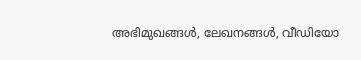അഭിമുഖങ്ങൾ, ലേഖനങ്ങൾ, വീഡിയോ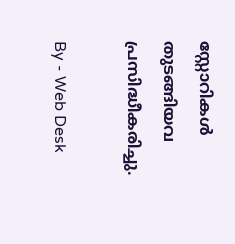സ്റ്റോറികൾ തുടങ്ങിയവ പ്രസിദ്ധീകരിച്ചു.

By - Web Desk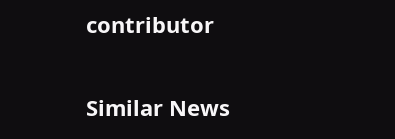contributor

Similar News